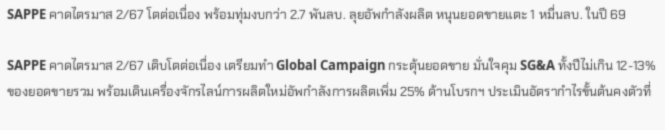SAPPE คาดไตรมาส 2/67 โตต่อเนื่อง พร้อมทุ่มงบกว่า 2.7 พันลบ. ลุยอัพกำลังผลิต หนุนยอดขายแตะ 1 หมื่นลบ. ในปี 69

SAPPE คาดไตรมาส 2/67 เติบโตต่อเนื่อง เตรียมทำ Global Campaign กระตุ้นยอดขาย มั่นใจคุม SG&A ทั้งปีไม่เกิน 12-13% ของยอดขายรวม พร้อมเดินเครื่องจักรไลน์การผลิตใหม่อัพกำลังการผลิตเพิ่ม 25% ด้านโบรกฯ ประเมินอัตรากำไรขั้นต้นคงตัวที่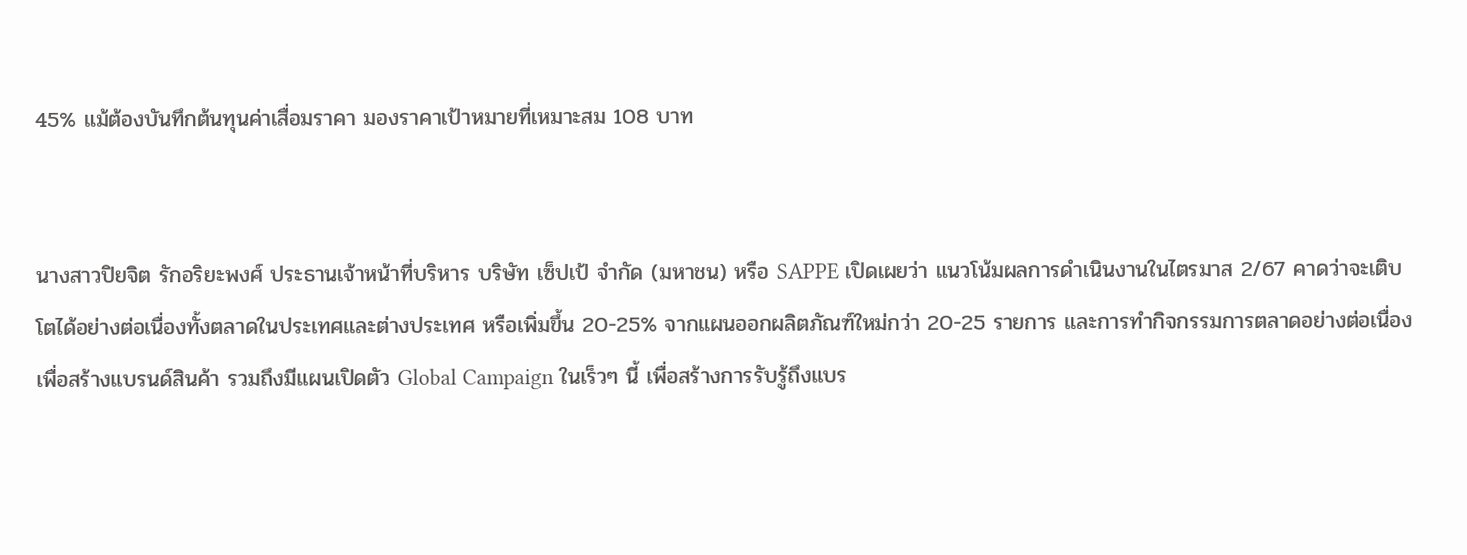45% แม้ต้องบันทึกต้นทุนค่าเสื่อมราคา มองราคาเป้าหมายที่เหมาะสม 108 บาท


นางสาวปิยจิต รักอริยะพงศ์ ประธานเจ้าหน้าที่บริหาร บริษัท เซ็ปเป้ จำกัด (มหาชน) หรือ SAPPE เปิดเผยว่า แนวโน้มผลการดำเนินงานในไตรมาส 2/67 คาดว่าจะเติบโตได้อย่างต่อเนื่องทั้งตลาดในประเทศและต่างประเทศ หรือเพิ่มขึ้น 20-25% จากแผนออกผลิตภัณฑ์ใหม่กว่า 20-25 รายการ และการทำกิจกรรมการตลาดอย่างต่อเนื่องเพื่อสร้างแบรนด์สินค้า รวมถึงมีแผนเปิดตัว Global Campaign ในเร็วๆ นี้ เพื่อสร้างการรับรู้ถึงแบร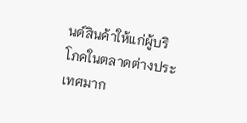นด์สินค้าให้แก่ผู้บริโภคในตลาดต่างประเทศมาก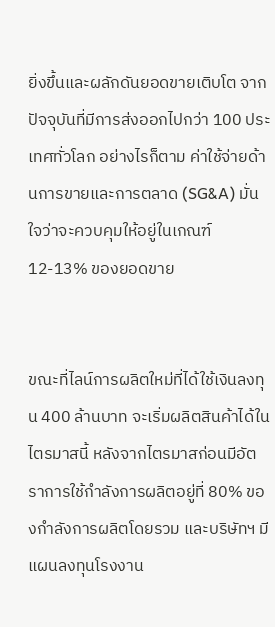ยิ่งขึ้นและผลักดันยอดขายเติบโต จากปัจจุบันที่มีการส่งออกไปกว่า 100 ประเทศทั่วโลก อย่างไรก็ตาม ค่าใช้จ่ายด้านการขายและการตลาด (SG&A) มั่นใจว่าจะควบคุมให้อยู่ในเกณฑ์ 12-13% ของยอดขาย


ขณะที่ไลน์การผลิตใหม่ที่ได้ใช้เงินลงทุน 400 ล้านบาท จะเริ่มผลิตสินค้าได้ในไตรมาสนี้ หลังจากไตรมาสก่อนมีอัตราการใช้กำลังการผลิตอยู่ที่ 80% ของกำลังการผลิตโดยรวม และบริษัทฯ มีแผนลงทุนโรงงาน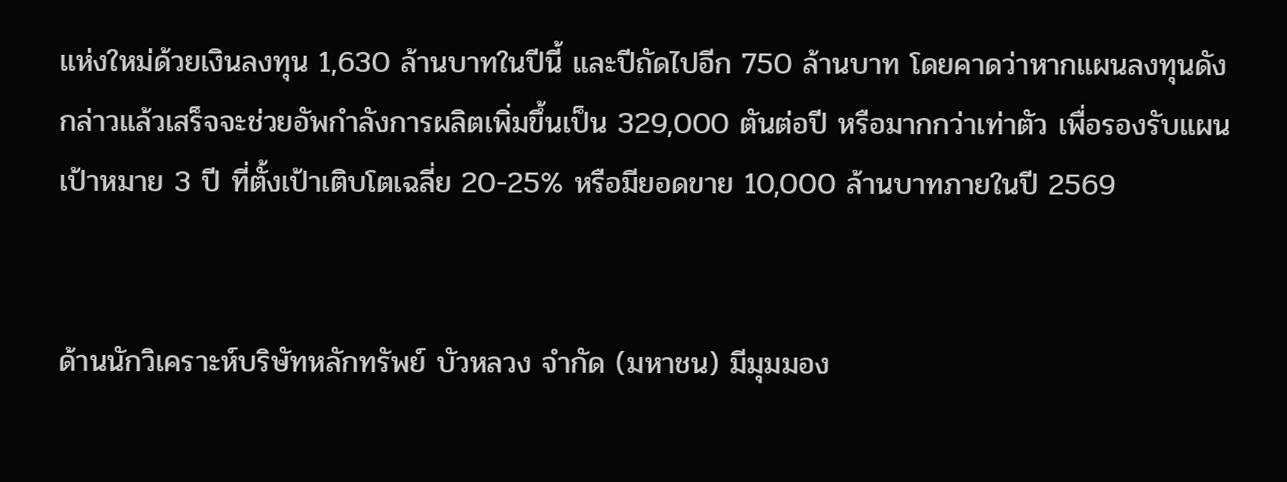แห่งใหม่ด้วยเงินลงทุน 1,630 ล้านบาทในปีนี้ และปีถัดไปอีก 750 ล้านบาท โดยคาดว่าหากแผนลงทุนดังกล่าวแล้วเสร็จจะช่วยอัพกำลังการผลิตเพิ่มขึ้นเป็น 329,000 ตันต่อปี หรือมากกว่าเท่าตัว เพื่อรองรับแผนเป้าหมาย 3 ปี ที่ตั้งเป้าเติบโตเฉลี่ย 20-25% หรือมียอดขาย 10,000 ล้านบาทภายในปี 2569


ด้านนักวิเคราะห์บริษัทหลักทรัพย์ บัวหลวง จำกัด (มหาชน) มีมุมมอง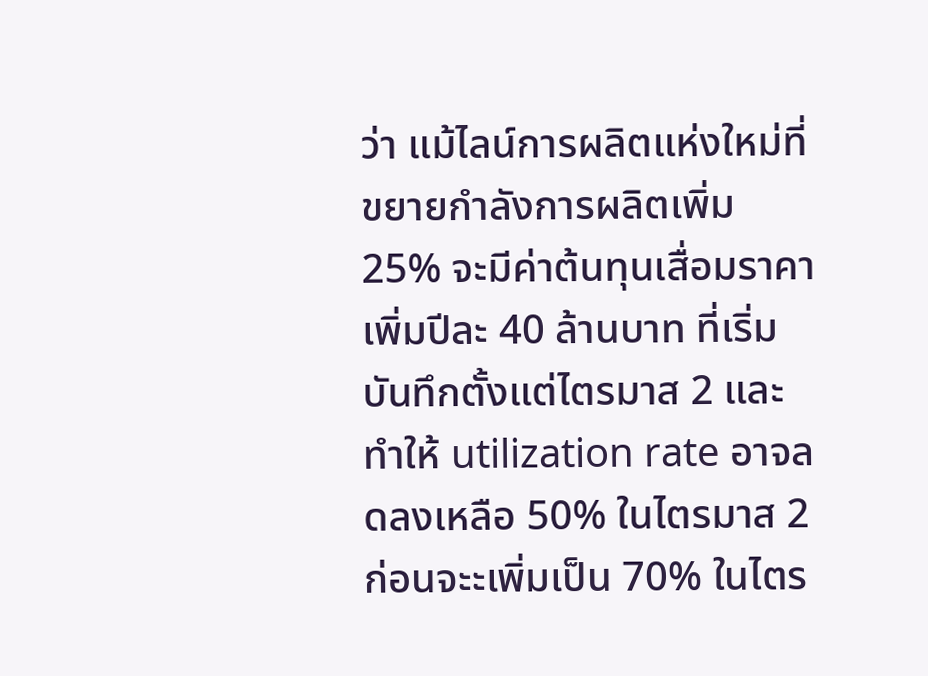ว่า แม้ไลน์การผลิตแห่งใหม่ที่ขยายกำลังการผลิตเพิ่ม 25% จะมีค่าต้นทุนเสื่อมราคาเพิ่มปีละ 40 ล้านบาท ที่เริ่มบันทึกตั้งแต่ไตรมาส 2 และทำให้ utilization rate อาจลดลงเหลือ 50% ในไตรมาส 2 ก่อนจะะเพิ่มเป็น 70% ในไตร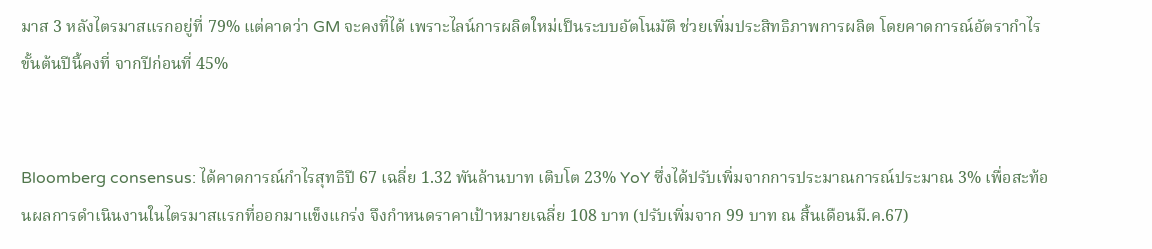มาส 3 หลังไตรมาสแรกอยู่ที่ 79% แต่คาดว่า GM จะคงที่ได้ เพราะไลน์การผลิตใหม่เป็นระบบอัตโนมัติ ช่วยเพิ่มประสิทธิภาพการผลิต โดยคาดการณ์อัตรากำไรขั้นต้นปีนี้คงที่ จากปีก่อนที่ 45%


Bloomberg consensus: ได้คาดการณ์กำไรสุทธิปี 67 เฉลี่ย 1.32 พันล้านบาท เติบโต 23% YoY ซึ่งได้ปรับเพิ่มจากการประมาณการณ์ประมาณ 3% เพื่อสะท้อนผลการดำเนินงานในไตรมาสแรกที่ออกมาแข็งแกร่ง จึงกำหนดราคาเป้าหมายเฉลี่ย 108 บาท (ปรับเพิ่มจาก 99 บาท ณ สิ้นเดือนมี.ค.67)